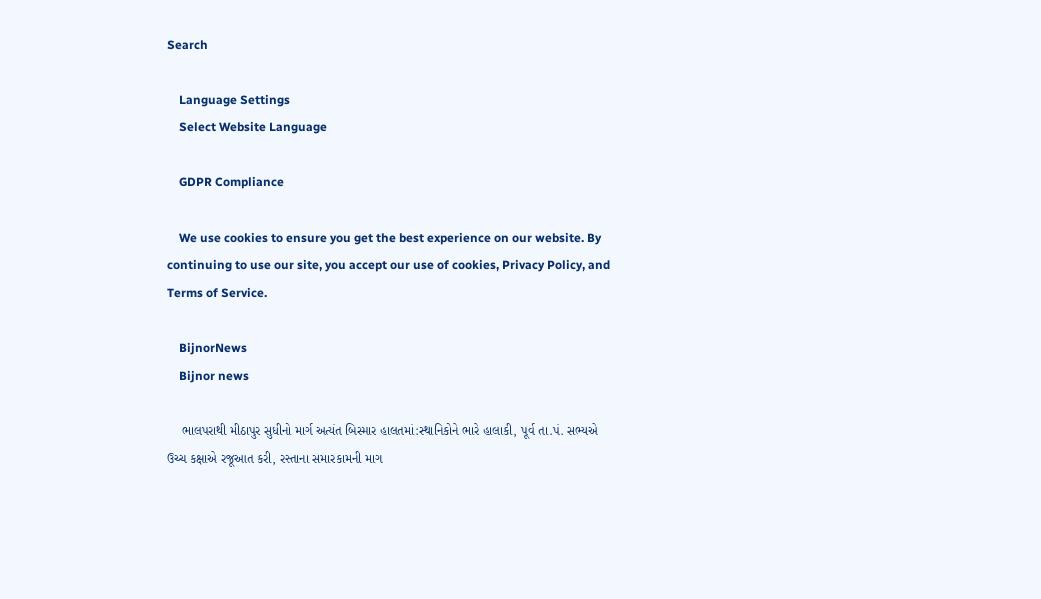Search

    Language Settings
    Select Website Language

    GDPR Compliance

    We use cookies to ensure you get the best experience on our website. By continuing to use our site, you accept our use of cookies, Privacy Policy, and Terms of Service.

    BijnorNews
    Bijnor news

    ભાલપરાથી મીઠાપુર સુધીનો માર્ગ અત્યંત બિસ્માર હાલતમાં:સ્થાનિકોને ભારે હાલાકી, પૂર્વ તા.પં. સભ્યએ ઉચ્ચ કક્ષાએ રજૂઆત કરી, રસ્તાના સમારકામની માગ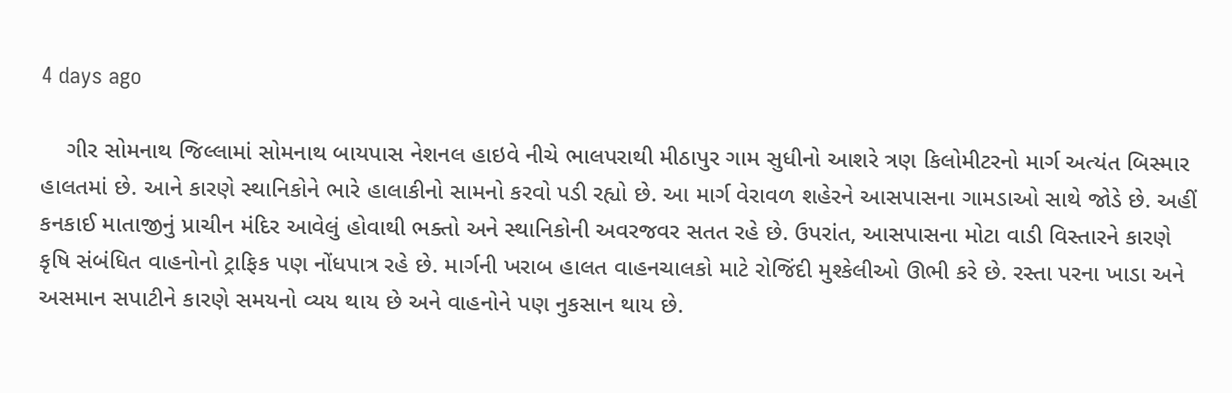4 days ago

    ગીર સોમનાથ જિલ્લામાં સોમનાથ બાયપાસ નેશનલ હાઇવે નીચે ભાલપરાથી મીઠાપુર ગામ સુધીનો આશરે ત્રણ કિલોમીટરનો માર્ગ અત્યંત બિસ્માર હાલતમાં છે. આને કારણે સ્થાનિકોને ભારે હાલાકીનો સામનો કરવો પડી રહ્યો છે. આ માર્ગ વેરાવળ શહેરને આસપાસના ગામડાઓ સાથે જોડે છે. અહીં કનકાઈ માતાજીનું પ્રાચીન મંદિર આવેલું હોવાથી ભક્તો અને સ્થાનિકોની અવરજવર સતત રહે છે. ઉપરાંત, આસપાસના મોટા વાડી વિસ્તારને કારણે કૃષિ સંબંધિત વાહનોનો ટ્રાફિક પણ નોંધપાત્ર રહે છે. માર્ગની ખરાબ હાલત વાહનચાલકો માટે રોજિંદી મુશ્કેલીઓ ઊભી કરે છે. રસ્તા પરના ખાડા અને અસમાન સપાટીને કારણે સમયનો વ્યય થાય છે અને વાહનોને પણ નુકસાન થાય છે.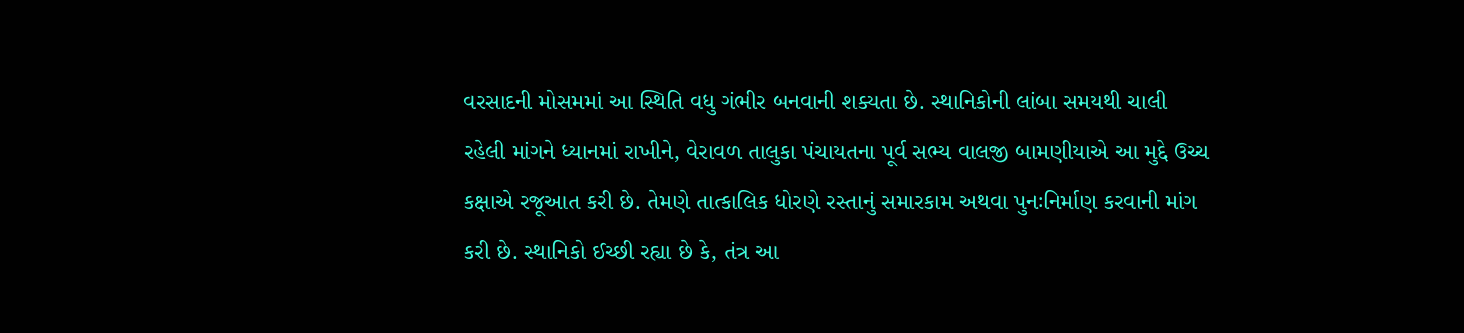વરસાદની મોસમમાં આ સ્થિતિ વધુ ગંભીર બનવાની શક્યતા છે. સ્થાનિકોની લાંબા સમયથી ચાલી રહેલી માંગને ધ્યાનમાં રાખીને, વેરાવળ તાલુકા પંચાયતના પૂર્વ સભ્ય વાલજી બામણીયાએ આ મુદ્દે ઉચ્ચ કક્ષાએ રજૂઆત કરી છે. તેમણે તાત્કાલિક ધોરણે રસ્તાનું સમારકામ અથવા પુનઃનિર્માણ કરવાની માંગ કરી છે. સ્થાનિકો ઈચ્છી રહ્યા છે કે, તંત્ર આ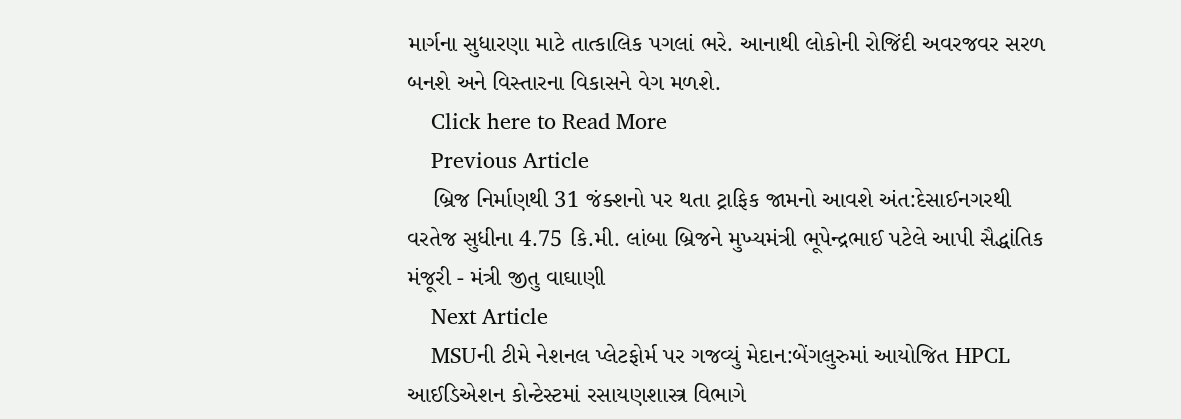માર્ગના સુધારણા માટે તાત્કાલિક પગલાં ભરે. આનાથી લોકોની રોજિંદી અવરજવર સરળ બનશે અને વિસ્તારના વિકાસને વેગ મળશે.
    Click here to Read More
    Previous Article
    બ્રિજ નિર્માણથી 31 જંક્શનો પર થતા ટ્રાફિક જામનો આવશે અંત:દેસાઈનગરથી વરતેજ સુધીના 4.75 કિ.મી. લાંબા બ્રિજને મુખ્યમંત્રી ભૂપેન્દ્રભાઈ પટેલે આપી સૈદ્ધાંતિક મંજૂરી - મંત્રી જીતુ વાઘાણી
    Next Article
    MSUની ટીમે નેશનલ પ્લેટફોર્મ પર ગજવ્યું મેદાન:બેંગલુરુમાં આયોજિત HPCL આઈડિએશન કોન્ટેસ્ટમાં રસાયણશાસ્ત્ર વિભાગે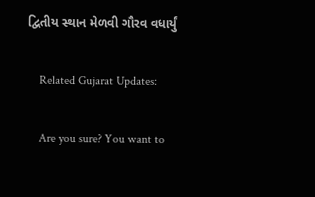દ્વિતીય સ્થાન મેળવી ગૌરવ વધાર્યું

    Related Gujarat Updates:

    Are you sure? You want to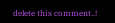delete this comment..!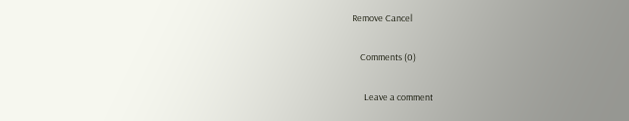Remove Cancel

    Comments (0)

      Leave a comment